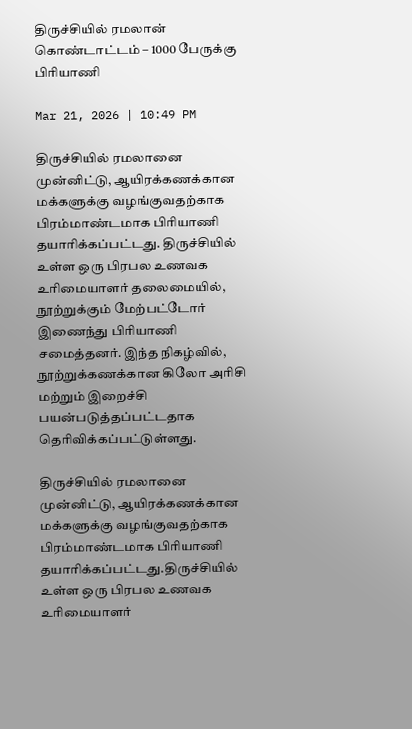திருச்சியில் ரமலான் கொண்டாட்டம் – 1000 பேருக்கு பிரியாணி

Mar 21, 2026 | 10:49 PM

திருச்சியில் ரமலானை  முன்னிட்டு, ஆயிரக்கணக்கான மக்களுக்கு வழங்குவதற்காக பிரம்மாண்டமாக பிரியாணி தயாரிக்கப்பட்டது. திருச்சியில் உள்ள ஒரு பிரபல உணவக உரிமையாளர் தலைமையில், நூற்றுக்கும் மேற்பட்டோர் இணைந்து பிரியாணி சமைத்தனர். இந்த நிகழ்வில், நூற்றுக்கணக்கான கிலோ அரிசி மற்றும் இறைச்சி பயன்படுத்தப்பட்டதாக தெரிவிக்கப்பட்டுள்ளது.

திருச்சியில் ரமலானை  முன்னிட்டு, ஆயிரக்கணக்கான மக்களுக்கு வழங்குவதற்காக பிரம்மாண்டமாக பிரியாணி தயாரிக்கப்பட்டது.திருச்சியில் உள்ள ஒரு பிரபல உணவக உரிமையாளர்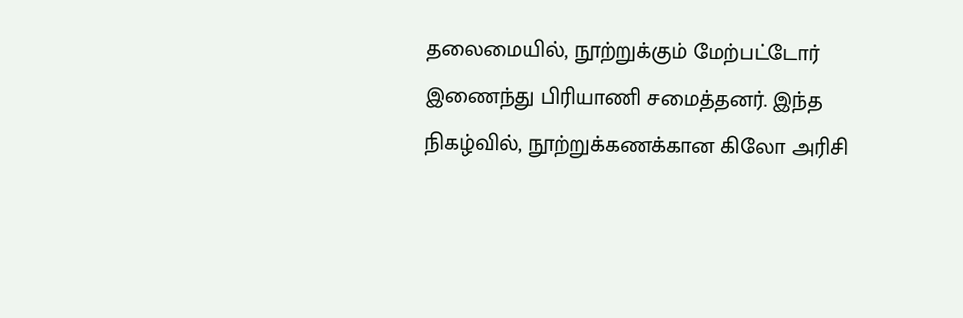தலைமையில், நூற்றுக்கும் மேற்பட்டோர் இணைந்து பிரியாணி சமைத்தனர். இந்த நிகழ்வில், நூற்றுக்கணக்கான கிலோ அரிசி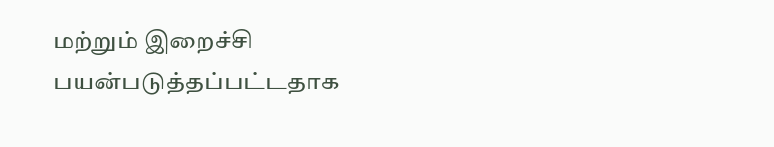மற்றும் இறைச்சி பயன்படுத்தப்பட்டதாக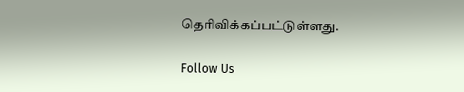தெரிவிக்கப்பட்டுள்ளது.

Follow Us